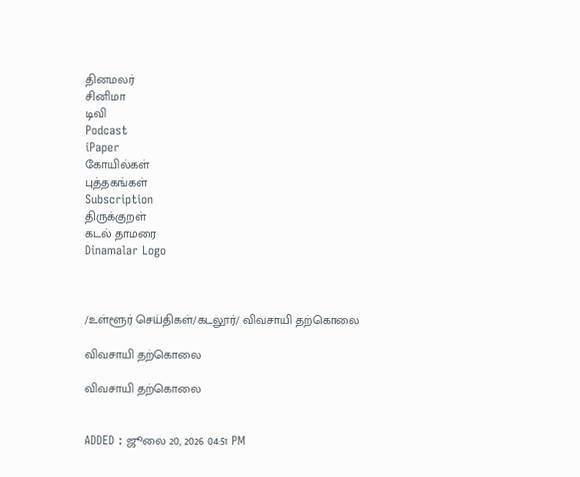தினமலர்
சினிமா
டிவி
Podcast
iPaper
கோயில்கள்
புத்தகங்கள்
Subscription
திருக்குறள்
கடல் தாமரை
Dinamalar Logo



/உள்ளூர் செய்திகள்/கடலூர்/ விவசாயி தற்கொலை

விவசாயி தற்கொலை

விவசாயி தற்கொலை


ADDED : ஜூலை 20, 2026 04:51 PM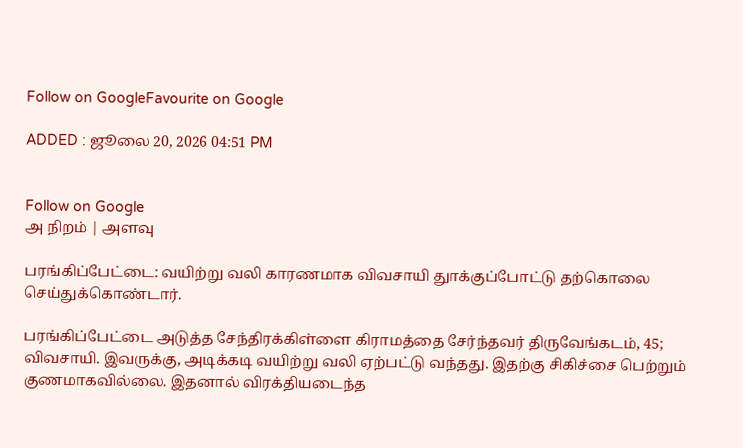Follow on GoogleFavourite on Google

ADDED : ஜூலை 20, 2026 04:51 PM


Follow on Google
அ நிறம் | அளவு

பரங்கிப்பேட்டை: வயிற்று வலி காரணமாக விவசாயி துாக்குப்போட்டு தற்கொலை செய்துக்கொண்டார்.

பரங்கிப்பேட்டை அடுத்த சேந்திரக்கிள்ளை கிராமத்தை சேர்ந்தவர் திருவேங்கடம், 45; விவசாயி. இவருக்கு, அடிக்கடி வயிற்று வலி ஏற்பட்டு வந்தது. இதற்கு சிகிச்சை பெற்றும் குணமாகவில்லை. இதனால் விரக்தியடைந்த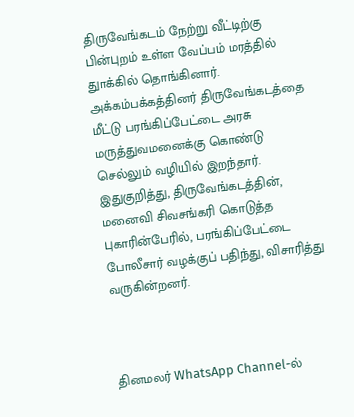திருவேங்கடம் நேற்று வீட்டிற்கு பின்புறம் உள்ள வேப்பம் மரத்தில் துாக்கில் தொங்கினார். அக்கம்பக்கத்தினர் திருவேங்கடத்தை மீட்டு பரங்கிப்பேட்டை அரசு மருத்துவமனைக்கு கொண்டு செல்லும் வழியில் இறந்தார். இதுகுறித்து, திருவேங்கடத்தின், மனைவி சிவசங்கரி கொடுத்த புகாரின்பேரில், பரங்கிப்பேட்டை போலீசார் வழக்குப் பதிந்து, விசாரித்து வருகின்றனர்.



தினமலர் WhatsApp Channel-ல்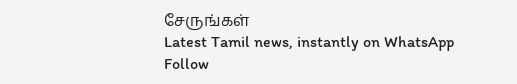சேருங்கள்
Latest Tamil news, instantly on WhatsApp
Follow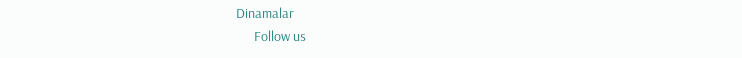Dinamalar
      Follow us